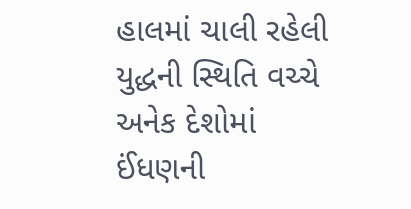હાલમાં ચાલી રહેલી યુદ્ધની સ્થિતિ વચ્ચે અનેક દેશોમાં ઈંધણની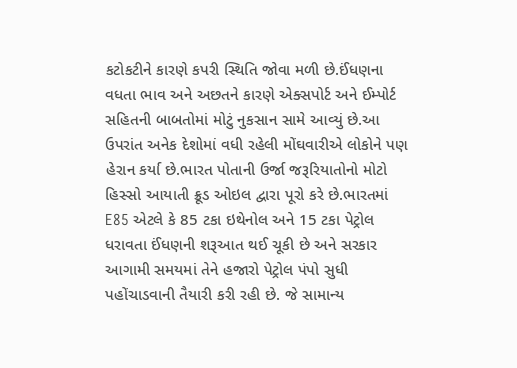કટોકટીને કારણે કપરી સ્થિતિ જોવા મળી છે.ઈંધણના વધતા ભાવ અને અછતને કારણે એક્સપોર્ટ અને ઈમ્પોર્ટ સહિતની બાબતોમાં મોટું નુકસાન સામે આવ્યું છે.આ ઉપરાંત અનેક દેશોમાં વધી રહેલી મોંઘવારીએ લોકોને પણ હેરાન કર્યા છે.ભારત પોતાની ઉર્જા જરૂરિયાતોનો મોટો હિસ્સો આયાતી ક્રૂડ ઓઇલ દ્વારા પૂરો કરે છે.ભારતમાં E85 એટલે કે 85 ટકા ઇથેનોલ અને 15 ટકા પેટ્રોલ ધરાવતા ઈંધણની શરૂઆત થઈ ચૂકી છે અને સરકાર આગામી સમયમાં તેને હજારો પેટ્રોલ પંપો સુધી પહોંચાડવાની તૈયારી કરી રહી છે. જે સામાન્ય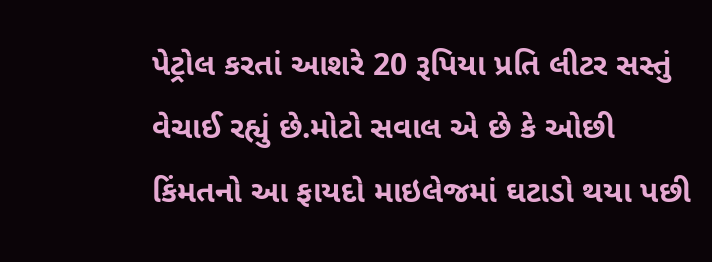પેટ્રોલ કરતાં આશરે 20 રૂપિયા પ્રતિ લીટર સસ્તું વેચાઈ રહ્યું છે.મોટો સવાલ એ છે કે ઓછી કિંમતનો આ ફાયદો માઇલેજમાં ઘટાડો થયા પછી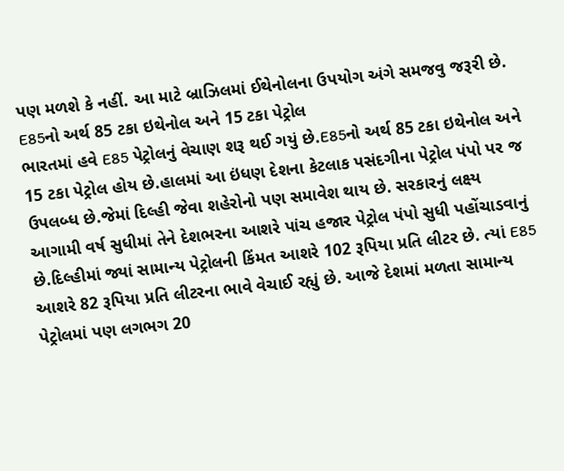પણ મળશે કે નહીં. આ માટે બ્રાઝિલમાં ઈથેનોલના ઉપયોગ અંગે સમજવુ જરૂરી છે.
E85નો અર્થ 85 ટકા ઇથેનોલ અને 15 ટકા પેટ્રોલ
ભારતમાં હવે E85 પેટ્રોલનું વેચાણ શરૂ થઈ ગયું છે.E85નો અર્થ 85 ટકા ઇથેનોલ અને 15 ટકા પેટ્રોલ હોય છે.હાલમાં આ ઇંધણ દેશના કેટલાક પસંદગીના પેટ્રોલ પંપો પર જ ઉપલબ્ધ છે.જેમાં દિલ્હી જેવા શહેરોનો પણ સમાવેશ થાય છે. સરકારનું લક્ષ્ય આગામી વર્ષ સુધીમાં તેને દેશભરના આશરે પાંચ હજાર પેટ્રોલ પંપો સુધી પહોંચાડવાનું છે.દિલ્હીમાં જ્યાં સામાન્ય પેટ્રોલની કિંમત આશરે 102 રૂપિયા પ્રતિ લીટર છે. ત્યાં E85 આશરે 82 રૂપિયા પ્રતિ લીટરના ભાવે વેચાઈ રહ્યું છે. આજે દેશમાં મળતા સામાન્ય પેટ્રોલમાં પણ લગભગ 20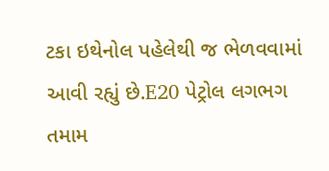ટકા ઇથેનોલ પહેલેથી જ ભેળવવામાં આવી રહ્યું છે.E20 પેટ્રોલ લગભગ તમામ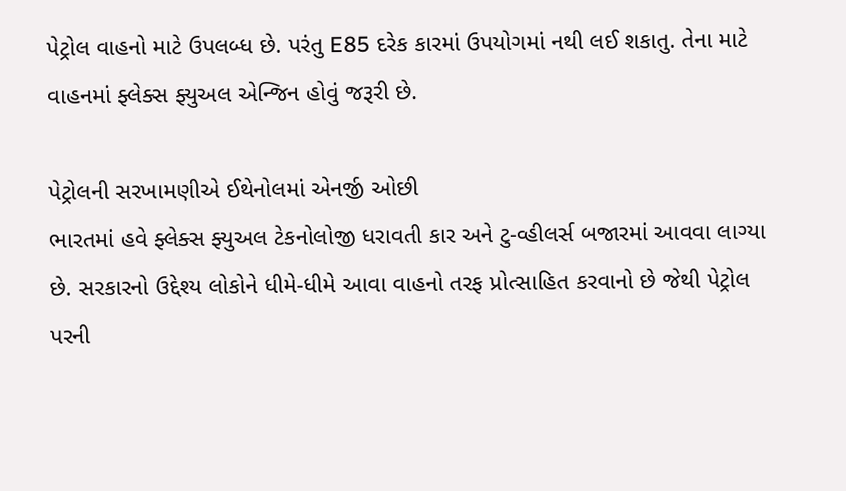પેટ્રોલ વાહનો માટે ઉપલબ્ધ છે. પરંતુ E85 દરેક કારમાં ઉપયોગમાં નથી લઈ શકાતુ. તેના માટે વાહનમાં ફ્લેક્સ ફ્યુઅલ એન્જિન હોવું જરૂરી છે.

પેટ્રોલની સરખામણીએ ઈથેનોલમાં એનર્જી ઓછી
ભારતમાં હવે ફ્લેક્સ ફ્યુઅલ ટેકનોલોજી ધરાવતી કાર અને ટુ-વ્હીલર્સ બજારમાં આવવા લાગ્યા છે. સરકારનો ઉદ્દેશ્ય લોકોને ધીમે-ધીમે આવા વાહનો તરફ પ્રોત્સાહિત કરવાનો છે જેથી પેટ્રોલ પરની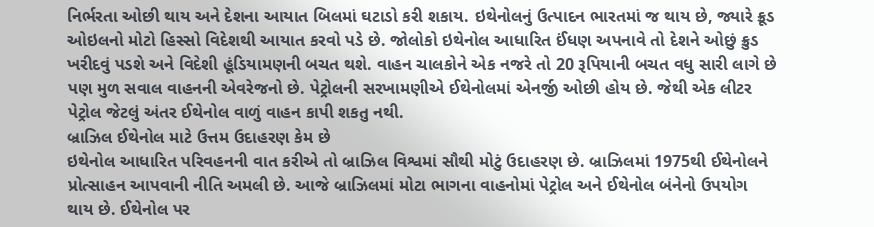નિર્ભરતા ઓછી થાય અને દેશના આયાત બિલમાં ઘટાડો કરી શકાય. ઇથેનોલનું ઉત્પાદન ભારતમાં જ થાય છે, જ્યારે ક્રૂડ ઓઇલનો મોટો હિસ્સો વિદેશથી આયાત કરવો પડે છે. જોલોકો ઇથેનોલ આધારિત ઈંધણ અપનાવે તો દેશને ઓછું ક્રુડ ખરીદવું પડશે અને વિદેશી હૂંડિયામણની બચત થશે. વાહન ચાલકોને એક નજરે તો 20 રૂપિયાની બચત વધુ સારી લાગે છે પણ મુળ સવાલ વાહનની એવરેજનો છે. પેટ્રોલની સરખામણીએ ઈથેનોલમાં એનર્જી ઓછી હોય છે. જેથી એક લીટર પેટ્રોલ જેટલું અંતર ઈથેનોલ વાળું વાહન કાપી શકતુ નથી.
બ્રાઝિલ ઈથેનોલ માટે ઉત્તમ ઉદાહરણ કેમ છે
ઇથેનોલ આધારિત પરિવહનની વાત કરીએ તો બ્રાઝિલ વિશ્વમાં સૌથી મોટું ઉદાહરણ છે. બ્રાઝિલમાં 1975થી ઈથેનોલને પ્રોત્સાહન આપવાની નીતિ અમલી છે. આજે બ્રાઝિલમાં મોટા ભાગના વાહનોમાં પેટ્રોલ અને ઈથેનોલ બંનેનો ઉપયોગ થાય છે. ઈથેનોલ પર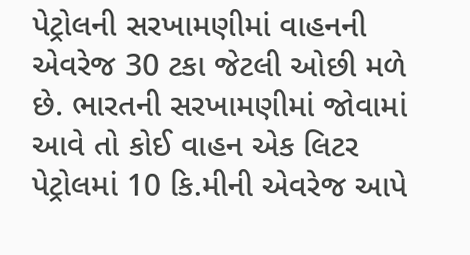પેટ્રોલની સરખામણીમાં વાહનની એવરેજ 30 ટકા જેટલી ઓછી મળે છે. ભારતની સરખામણીમાં જોવામાં આવે તો કોઈ વાહન એક લિટર પેટ્રોલમાં 10 કિ.મીની એવરેજ આપે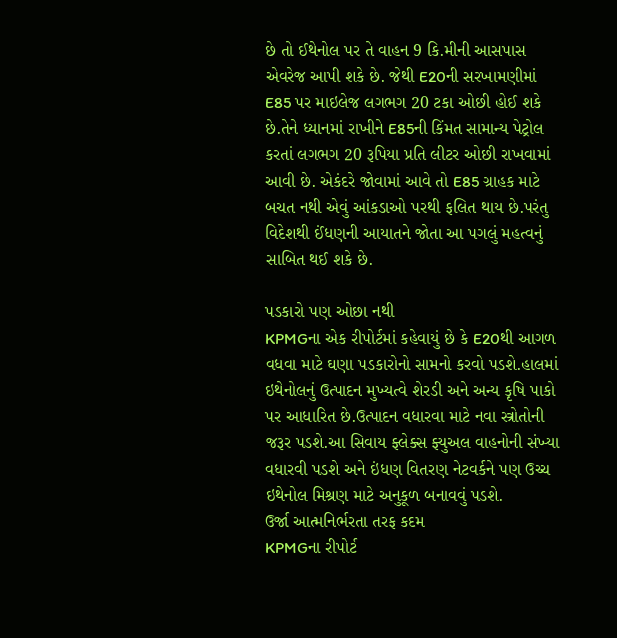છે તો ઈથેનોલ પર તે વાહન 9 કિ.મીની આસપાસ એવરેજ આપી શકે છે. જેથી E20ની સરખામણીમાં E85 પર માઇલેજ લગભગ 20 ટકા ઓછી હોઈ શકે છે.તેને ધ્યાનમાં રાખીને E85ની કિંમત સામાન્ય પેટ્રોલ કરતાં લગભગ 20 રૂપિયા પ્રતિ લીટર ઓછી રાખવામાં આવી છે. એકંદરે જોવામાં આવે તો E85 ગ્રાહક માટે બચત નથી એવું આંકડાઓ પરથી ફલિત થાય છે.પરંતુ વિદેશથી ઈંધણની આયાતને જોતા આ પગલું મહત્વનું સાબિત થઈ શકે છે.

પડકારો પણ ઓછા નથી
KPMGના એક રીપોર્ટમાં કહેવાયું છે કે E20થી આગળ વધવા માટે ઘણા પડકારોનો સામનો કરવો પડશે.હાલમાં ઇથેનોલનું ઉત્પાદન મુખ્યત્વે શેરડી અને અન્ય કૃષિ પાકો પર આધારિત છે.ઉત્પાદન વધારવા માટે નવા સ્ત્રોતોની જરૂર પડશે.આ સિવાય ફ્લેક્સ ફ્યુઅલ વાહનોની સંખ્યા વધારવી પડશે અને ઇંધણ વિતરણ નેટવર્કને પણ ઉચ્ચ ઇથેનોલ મિશ્રણ માટે અનુકૂળ બનાવવું પડશે.
ઉર્જા આત્મનિર્ભરતા તરફ કદમ
KPMGના રીપોર્ટ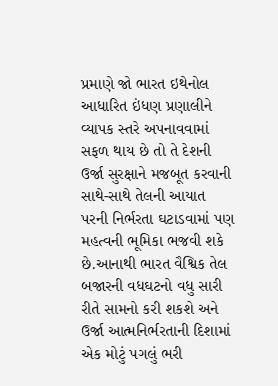પ્રમાણે જો ભારત ઇથેનોલ આધારિત ઇંધણ પ્રણાલીને વ્યાપક સ્તરે અપનાવવામાં સફળ થાય છે તો તે દેશની ઉર્જા સુરક્ષાને મજબૂત કરવાની સાથે-સાથે તેલની આયાત પરની નિર્ભરતા ઘટાડવામાં પણ મહત્વની ભૂમિકા ભજવી શકે છે.આનાથી ભારત વૈશ્વિક તેલ બજારની વધઘટનો વધુ સારી રીતે સામનો કરી શકશે અને ઉર્જા આત્મનિર્ભરતાની દિશામાં એક મોટું પગલું ભરી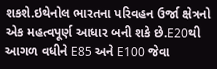શકશે.ઇથેનોલ ભારતના પરિવહન ઉર્જા ક્ષેત્રનો એક મહત્વપૂર્ણ આધાર બની શકે છે.E20થી આગળ વધીને E85 અને E100 જેવા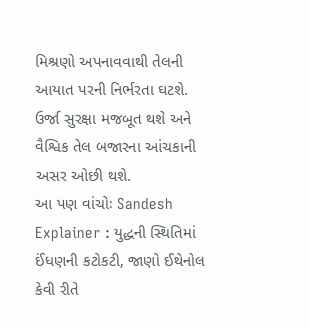મિશ્રણો અપનાવવાથી તેલની આયાત પરની નિર્ભરતા ઘટશે. ઉર્જા સુરક્ષા મજબૂત થશે અને વૈશ્વિક તેલ બજારના આંચકાની અસર ઓછી થશે.
આ પણ વાંચોઃ Sandesh Explainer : યુદ્ધની સ્થિતિમાં ઈંધણની કટોકટી, જાણો ઈથેનોલ કેવી રીતે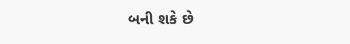બની શકે છે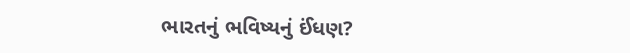ભારતનું ભવિષ્યનું ઈંધણ?